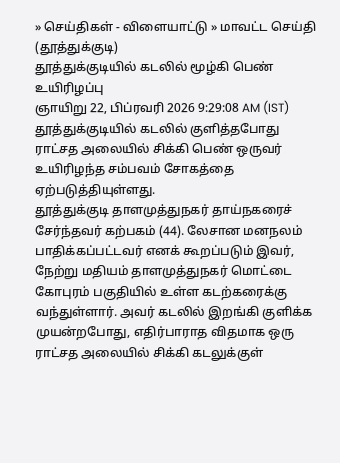» செய்திகள் - விளையாட்டு » மாவட்ட செய்தி (தூத்துக்குடி)
தூத்துக்குடியில் கடலில் மூழ்கி பெண் உயிரிழப்பு
ஞாயிறு 22, பிப்ரவரி 2026 9:29:08 AM (IST)
தூத்துக்குடியில் கடலில் குளித்தபோது ராட்சத அலையில் சிக்கி பெண் ஒருவர் உயிரிழந்த சம்பவம் சோகத்தை ஏற்படுத்தியுள்ளது.
தூத்துக்குடி தாளமுத்துநகர் தாய்நகரைச் சேர்ந்தவர் கற்பகம் (44). லேசான மனநலம் பாதிக்கப்பட்டவர் எனக் கூறப்படும் இவர், நேற்று மதியம் தாளமுத்துநகர் மொட்டை கோபுரம் பகுதியில் உள்ள கடற்கரைக்கு வந்துள்ளார். அவர் கடலில் இறங்கி குளிக்க முயன்றபோது, எதிர்பாராத விதமாக ஒரு ராட்சத அலையில் சிக்கி கடலுக்குள்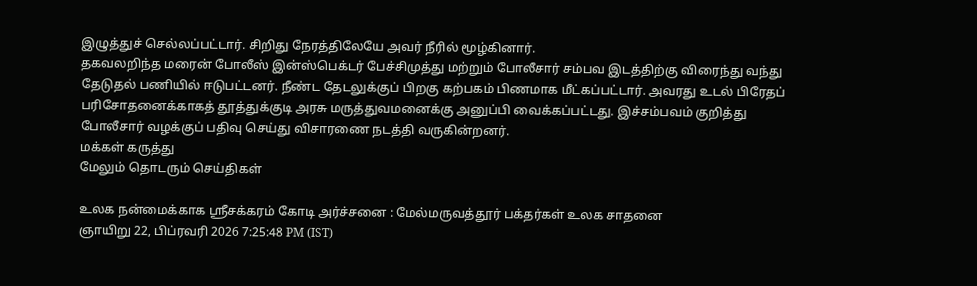இழுத்துச் செல்லப்பட்டார். சிறிது நேரத்திலேயே அவர் நீரில் மூழ்கினார்.
தகவலறிந்த மரைன் போலீஸ் இன்ஸ்பெக்டர் பேச்சிமுத்து மற்றும் போலீசார் சம்பவ இடத்திற்கு விரைந்து வந்து தேடுதல் பணியில் ஈடுபட்டனர். நீண்ட தேடலுக்குப் பிறகு கற்பகம் பிணமாக மீட்கப்பட்டார். அவரது உடல் பிரேதப் பரிசோதனைக்காகத் தூத்துக்குடி அரசு மருத்துவமனைக்கு அனுப்பி வைக்கப்பட்டது. இச்சம்பவம் குறித்து போலீசார் வழக்குப் பதிவு செய்து விசாரணை நடத்தி வருகின்றனர்.
மக்கள் கருத்து
மேலும் தொடரும் செய்திகள்

உலக நன்மைக்காக ஸ்ரீசக்கரம் கோடி அர்ச்சனை : மேல்மருவத்தூர் பக்தர்கள் உலக சாதனை
ஞாயிறு 22, பிப்ரவரி 2026 7:25:48 PM (IST)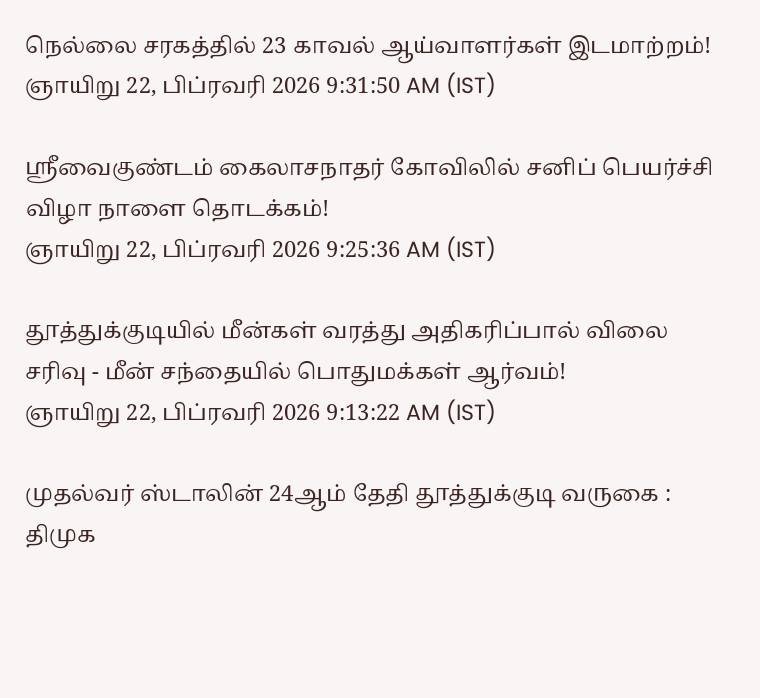நெல்லை சரகத்தில் 23 காவல் ஆய்வாளர்கள் இடமாற்றம்!
ஞாயிறு 22, பிப்ரவரி 2026 9:31:50 AM (IST)

ஸ்ரீவைகுண்டம் கைலாசநாதர் கோவிலில் சனிப் பெயர்ச்சி விழா நாளை தொடக்கம்!
ஞாயிறு 22, பிப்ரவரி 2026 9:25:36 AM (IST)

தூத்துக்குடியில் மீன்கள் வரத்து அதிகரிப்பால் விலை சரிவு - மீன் சந்தையில் பொதுமக்கள் ஆர்வம்!
ஞாயிறு 22, பிப்ரவரி 2026 9:13:22 AM (IST)

முதல்வர் ஸ்டாலின் 24ஆம் தேதி தூத்துக்குடி வருகை : திமுக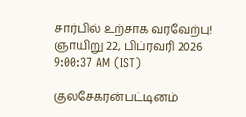சார்பில் உற்சாக வரவேற்பு!
ஞாயிறு 22, பிப்ரவரி 2026 9:00:37 AM (IST)

குலசேகரன்பட்டினம்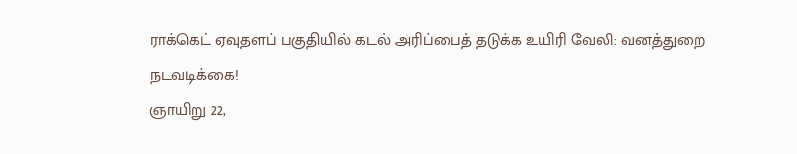ராக்கெட் ஏவுதளப் பகுதியில் கடல் அரிப்பைத் தடுக்க உயிரி வேலி: வனத்துறை நடவடிக்கை!
ஞாயிறு 22,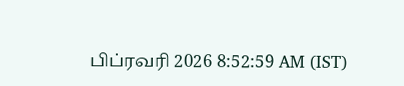பிப்ரவரி 2026 8:52:59 AM (IST)